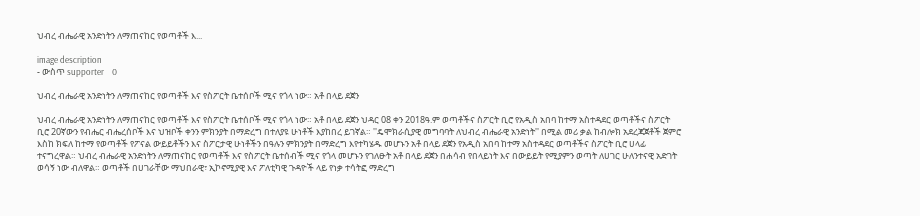ህብረ ብሔራዊ አንድነትን ለማጠናከር የወጣቶች እ...

image description
- ውስጥ supporter    0

ህብረ ብሔራዊ አንድነትን ለማጠናከር የወጣቶች እና የስፖርት ቤተሰቦች ሚና የጎላ ነው። አቶ በላይ ደጀን

ህብረ ብሔራዊ አንድነትን ለማጠናከር የወጣቶች እና የስፖርት ቤተሰቦች ሚና የጎላ ነው። አቶ በላይ ደጀን ህዳር 08 ቀን 2018ዓ.ም ወጣቶችና ስፖርት ቢሮ የአዲስ አበባ ከተማ አስተዳደር ወጣቶችና ስፖርት ቢሮ 20ኛውን የብሔር ብሔረሰቦች እና ህዝቦች ቀንን ምክንያት በማድረግ በተለያዩ ሁነቶች እያከበረ ይገኛል። ''ዴሞክራሲያዊ መግባባት ለህብረ ብሔራዊ አንድነት'' በሚል መሪ ቃል ከብሎክ አደረጃጀቶች ጀምሮ እስከ ክፍለ ከተማ የወጣቶች የፖናል ውይይቶችን እና ስፖርታዊ ሁነቶችን በዓሉን ምክንያት በማድረግ እየተካሄዱ መሆኑን አቶ በላይ ደጀን የአዲስ አበባ ከተማ አስተዳደር ወጣቶችና ስፖርት ቢሮ ሀላፊ ተናግረዋል። ህብረ ብሔራዊ አንድነትን ለማጠናከር የወጣቶች እና የስፖርት ቤተሰብች ሚና የጎላ መሆኑን የገለፁት አቶ በላይ ደጀን በሐሳብ የበላይነት እና በውይይት የሚያምን ወጣት ለሀገር ሁለንተናዊ አድገት ወሳኝ ነው ብለዋል። ወጣቶች በሀገራቸው ማህበራዊ፣ ኢኮኖሚያዊ እና ፖለቲካዊ ጉዳዮች ላይ የነቃ ተሳትፎ ማድረግ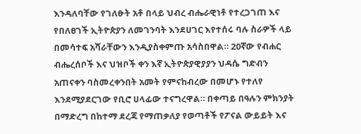እንዳለባቸው የገለፁት አቶ በላይ ህብረ ብሔራዊነቶ የተረጋገጠ እና የበለፀገች ኢትዮጵያን ለመገንባት እንደሀገር እየተሰሩ ባሉ ስራዎች ላይ በመሳተፍ አሻራቸውን እንዲያስቀምጡ አሳስበዋል። 20ኛው የብሐር ብሔረሰቦች እና ህዝቦች ቀን እኛ ኢትዮጵያዊያያን ህዳሴ ግድብን አጠናቀን ባስመረቀንበት አመት የምናከብረው በመሆኑ የተለየ እንደሚያደርገው የቢሮ ሀላፊው ተናግረዋል። በቀጣይ በዓሉን ምክንያት በማድረግ በከተማ ደረጃ የማጠቃለያ የወጣቶች የፖናል ውይይት እና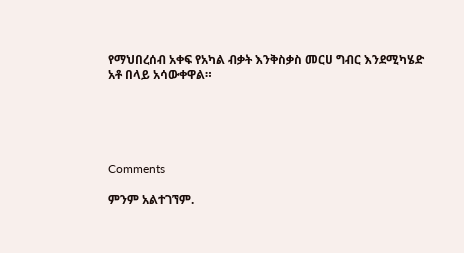የማህበረሰብ አቀፍ የአካል ብቃት እንቅስቃስ መርሀ ግብር እንደሚካሄድ አቶ በላይ አሳውቀዋል።





Comments

ምንም አልተገኘም.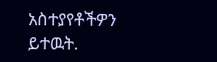አስተያየቶችዎን ይተዉት.